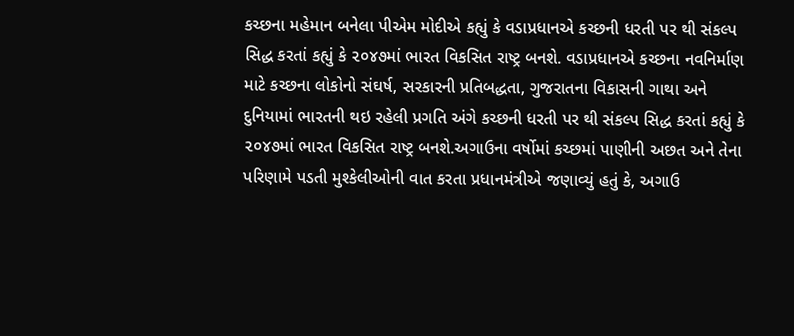કચ્છના મહેમાન બનેલા પીએમ મોદીએ કહ્યું કે વડાપ્રધાનએ કચ્છની ધરતી પર થી સંકલ્પ સિદ્ધ કરતાં કહ્યું કે ૨૦૪૭માં ભારત વિકસિત રાષ્ટ્ર બનશે. વડાપ્રધાનએ કચ્છના નવનિર્માણ માટે કચ્છના લોકોનો સંઘર્ષ, સરકારની પ્રતિબદ્ધતા, ગુજરાતના વિકાસની ગાથા અને દુનિયામાં ભારતની થઇ રહેલી પ્રગતિ અંગે કચ્છની ધરતી પર થી સંકલ્પ સિદ્ધ કરતાં કહ્યું કે ૨૦૪૭માં ભારત વિકસિત રાષ્ટ્ર બનશે.અગાઉના વર્ષોમાં કચ્છમાં પાણીની અછત અને તેના પરિણામે પડતી મુશ્કેલીઓની વાત કરતા પ્રધાનમંત્રીએ જણાવ્યું હતું કે, અગાઉ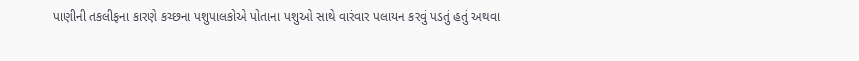પાણીની તકલીફના કારણે કચ્છના પશુપાલકોએ પોતાના પશુઓ સાથે વારંવાર પલાયન કરવું પડતું હતું અથવા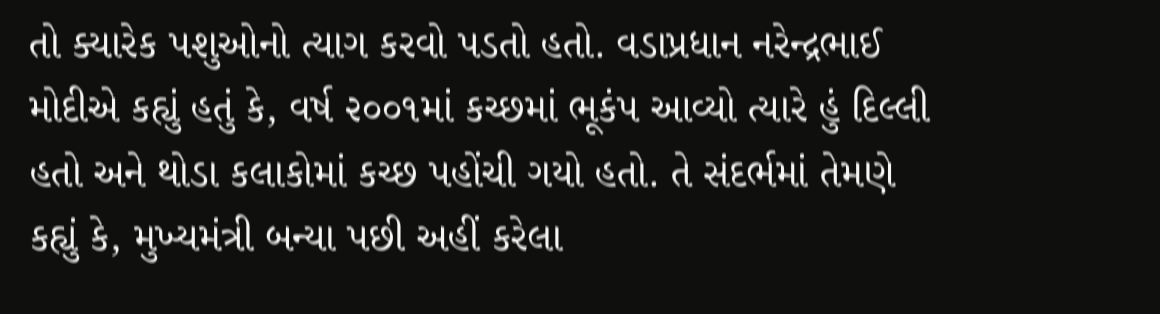તો ક્યારેક પશુઓનો ત્યાગ કરવો પડતો હતો. વડાપ્રધાન નરેન્દ્રભાઈ મોદીએ કહ્યું હતું કે, વર્ષ ૨૦૦૧માં કચ્છમાં ભૂકંપ આવ્યો ત્યારે હું દિલ્લી હતો અને થોડા કલાકોમાં કચ્છ પહોંચી ગયો હતો. તે સંદર્ભમાં તેમણે કહ્યું કે, મુખ્યમંત્રી બન્યા પછી અહીં કરેલા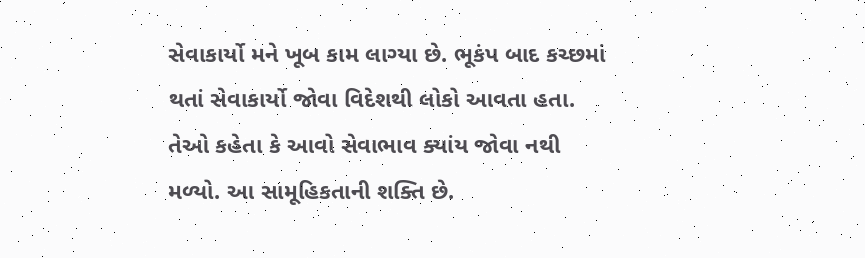સેવાકાર્યો મને ખૂબ કામ લાગ્યા છે. ભૂકંપ બાદ કચ્છમાં થતાં સેવાકાર્યો જોવા વિદેશથી લોકો આવતા હતા. તેઓ કહેતા કે આવો સેવાભાવ ક્યાંય જોવા નથી મળ્યો. આ સામૂહિકતાની શક્તિ છે.